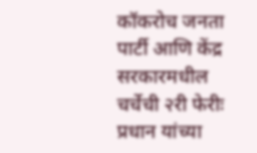कॉकरोच जनता पार्टी आणि केंद्र सरकारमधील चर्चेची २री फेरीः प्रधान यांच्या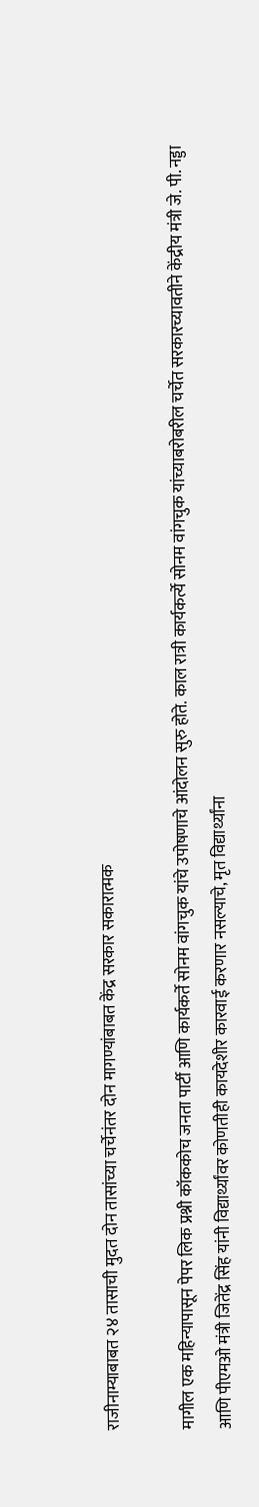राजीनाम्याबाबत २४ तासाची मुदत दोन तासांच्या चर्चेनंतर दोन मागण्यांबाबत केंद्र सरकार सकारात्मक

मागील एक महिन्यापासून पेपर लिक प्रश्नी कॉककोच जनता पार्टी आणि कार्यकर्ते सोनम वांगचुक यांचे उपोषणाचे आंदोलन सुरु होते. काल रात्री कार्यकर्त्ये सोनम वांगचुक यांच्याबरोबरील चर्चेत सरकारच्यावतीने केंद्रीय मंत्री जे. पी. नड्डा आणि पीएमओ मंत्री जितेंद्र सिंह यांनी विद्यार्थ्यांवर कोणतीही कायदेशीर कारवाई करणार नसल्याचे, मृत विद्यार्थ्यांना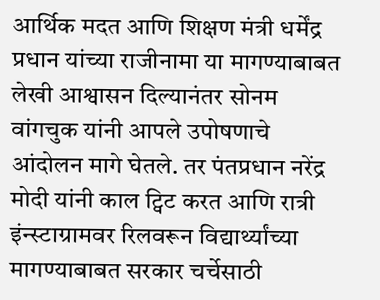आर्थिक मदत आणि शिक्षण मंत्री धर्मेंद्र प्रधान यांच्या राजीनामा या मागण्याबाबत लेखी आश्वासन दिल्यानंतर सोनम वांगचुक यांनी आपले उपोषणाचे आंदोलन मागे घेतले. तर पंतप्रधान नरेंद्र मोदी यांनी काल ट्विट करत आणि रात्री इंन्स्टाग्रामवर रिलवरून विद्यार्थ्यांच्या मागण्याबाबत सरकार चर्चेसाठी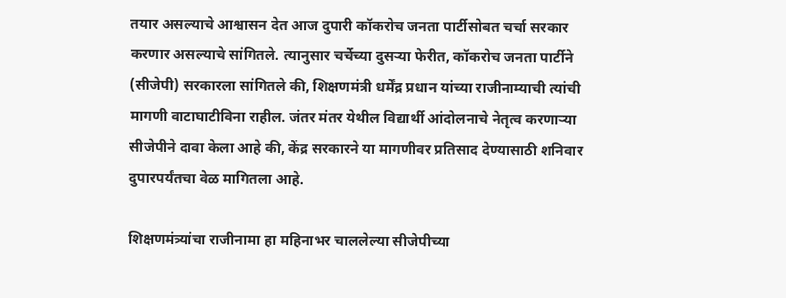तयार असल्याचे आश्वासन देत आज दुपारी कॉकरोच जनता पार्टीसोबत चर्चा सरकार करणार असल्याचे सांगितले. त्यानुसार चर्चेच्या दुसऱ्या फेरीत, कॉकरोच जनता पार्टीने (सीजेपी) सरकारला सांगितले की, शिक्षणमंत्री धर्मेंद्र प्रधान यांच्या राजीनाम्याची त्यांची मागणी वाटाघाटीविना राहील. जंतर मंतर येथील विद्यार्थी आंदोलनाचे नेतृत्व करणाऱ्या सीजेपीने दावा केला आहे की, केंद्र सरकारने या मागणीवर प्रतिसाद देण्यासाठी शनिवार दुपारपर्यंतचा वेळ मागितला आहे.

शिक्षणमंत्र्यांचा राजीनामा हा महिनाभर चाललेल्या सीजेपीच्या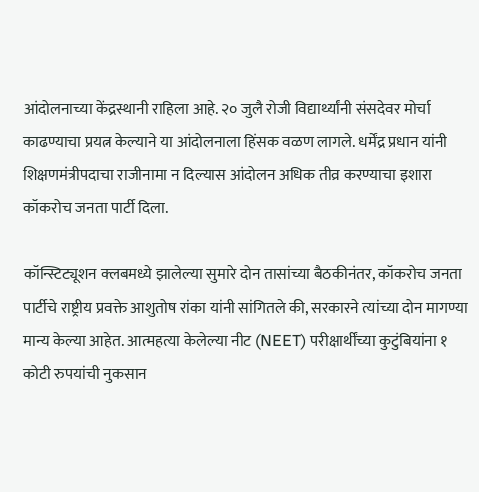आंदोलनाच्या केंद्रस्थानी राहिला आहे. २० जुलै रोजी विद्यार्थ्यांनी संसदेवर मोर्चा काढण्याचा प्रयत्न केल्याने या आंदोलनाला हिंसक वळण लागले. धर्मेंद्र प्रधान यांनी शिक्षणमंत्रीपदाचा राजीनामा न दिल्यास आंदोलन अधिक तीव्र करण्याचा इशारा कॉकरोच जनता पार्टी दिला.

कॉन्स्टिट्यूशन क्लबमध्ये झालेल्या सुमारे दोन तासांच्या बैठकीनंतर, कॉकरोच जनता पार्टीचे राष्ट्रीय प्रवक्ते आशुतोष रांका यांनी सांगितले की, सरकारने त्यांच्या दोन मागण्या मान्य केल्या आहेत. आत्महत्या केलेल्या नीट (NEET) परीक्षार्थींच्या कुटुंबियांना १ कोटी रुपयांची नुकसान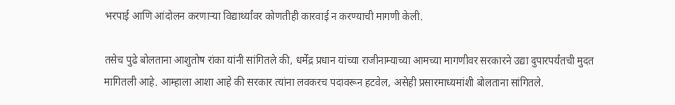भरपाई आणि आंदोलन करणाऱ्या विद्यार्थ्यांवर कोणतीही कारवाई न करण्याची मागणी केली.

तसेच पुढे बोलताना आशुतोष रांका यांनी सांगितले की, धर्मेंद्र प्रधान यांच्या राजीनाम्याच्या आमच्या मागणीवर सरकारने उद्या दुपारपर्यंतची मुदत मागितली आहे. आम्हाला आशा आहे की सरकार त्यांना लवकरच पदावरून हटवेल, असेही प्रसारमाध्यमांशी बोलताना सांगितले.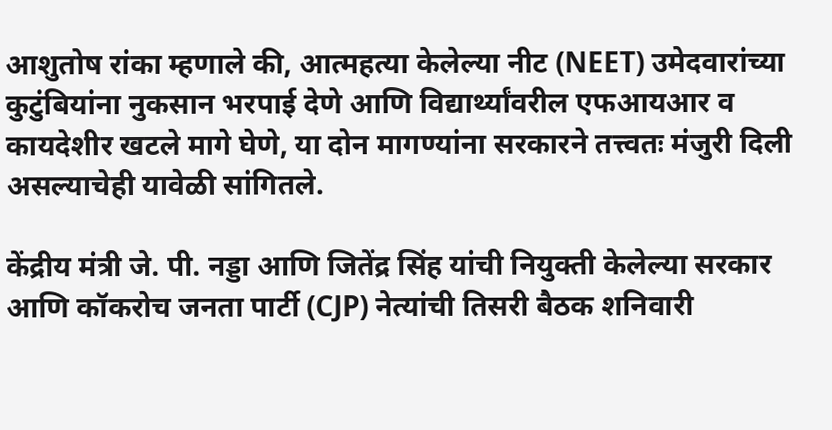आशुतोष रांका म्हणाले की, आत्महत्या केलेल्या नीट (NEET) उमेदवारांच्या कुटुंबियांना नुकसान भरपाई देणे आणि विद्यार्थ्यांवरील एफआयआर व कायदेशीर खटले मागे घेणे, या दोन मागण्यांना सरकारने तत्त्वतः मंजुरी दिली असल्याचेही यावेळी सांगितले.

केंद्रीय मंत्री जे. पी. नड्डा आणि जितेंद्र सिंह यांची नियुक्ती केलेल्या सरकार आणि कॉकरोच जनता पार्टी (CJP) नेत्यांची तिसरी बैठक शनिवारी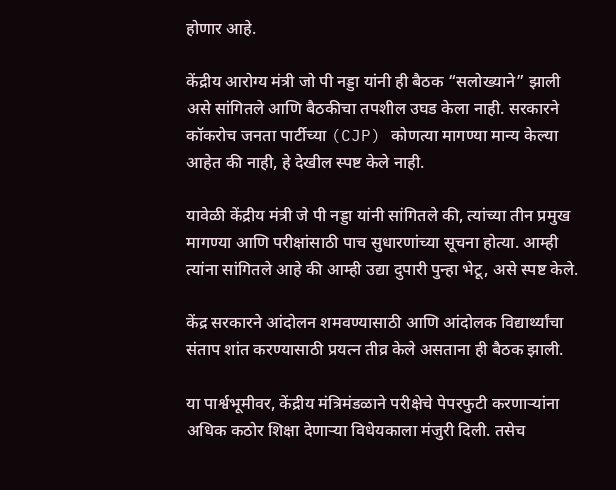होणार आहे.

केंद्रीय आरोग्य मंत्री जो पी नड्डा यांनी ही बैठक “सलोख्याने” झाली असे सांगितले आणि बैठकीचा तपशील उघड केला नाही. सरकारने कॉकरोच जनता पार्टीच्या (CJP) कोणत्या मागण्या मान्य केल्या आहेत की नाही, हे देखील स्पष्ट केले नाही.

यावेळी केंद्रीय मंत्री जे पी नड्डा यांनी सांगितले की, त्यांच्या तीन प्रमुख मागण्या आणि परीक्षांसाठी पाच सुधारणांच्या सूचना होत्या. आम्ही त्यांना सांगितले आहे की आम्ही उद्या दुपारी पुन्हा भेटू, असे स्पष्ट केले.

केंद्र सरकारने आंदोलन शमवण्यासाठी आणि आंदोलक विद्यार्थ्यांचा संताप शांत करण्यासाठी प्रयत्न तीव्र केले असताना ही बैठक झाली.

या पार्श्वभूमीवर, केंद्रीय मंत्रिमंडळाने परीक्षेचे पेपरफुटी करणाऱ्यांना अधिक कठोर शिक्षा देणाऱ्या विधेयकाला मंजुरी दिली. तसेच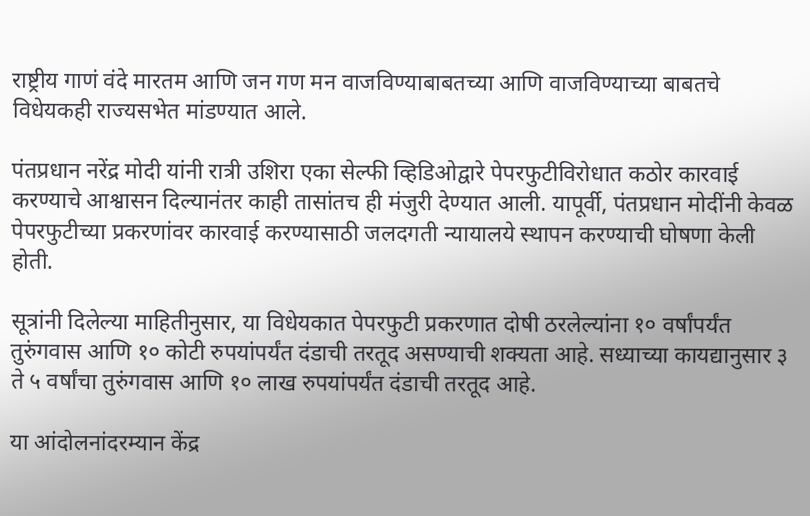राष्ट्रीय गाणं वंदे मारतम आणि जन गण मन वाजविण्याबाबतच्या आणि वाजविण्याच्या बाबतचे विधेयकही राज्यसभेत मांडण्यात आले.

पंतप्रधान नरेंद्र मोदी यांनी रात्री उशिरा एका सेल्फी व्हिडिओद्वारे पेपरफुटीविरोधात कठोर कारवाई करण्याचे आश्वासन दिल्यानंतर काही तासांतच ही मंजुरी देण्यात आली. यापूर्वी, पंतप्रधान मोदींनी केवळ पेपरफुटीच्या प्रकरणांवर कारवाई करण्यासाठी जलदगती न्यायालये स्थापन करण्याची घोषणा केली होती.

सूत्रांनी दिलेल्या माहितीनुसार, या विधेयकात पेपरफुटी प्रकरणात दोषी ठरलेल्यांना १० वर्षांपर्यंत तुरुंगवास आणि १० कोटी रुपयांपर्यंत दंडाची तरतूद असण्याची शक्यता आहे. सध्याच्या कायद्यानुसार ३ ते ५ वर्षांचा तुरुंगवास आणि १० लाख रुपयांपर्यंत दंडाची तरतूद आहे.

या आंदोलनांदरम्यान केंद्र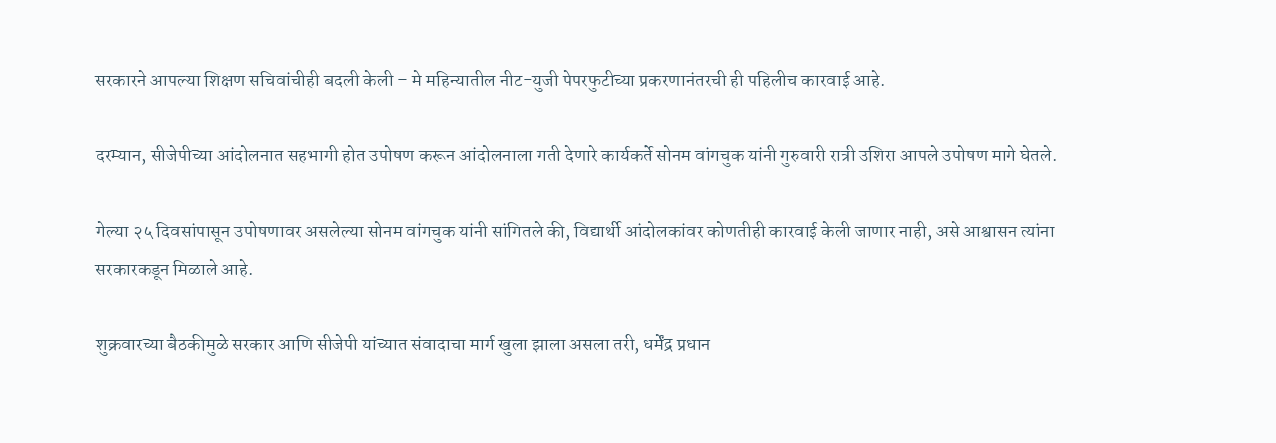सरकारने आपल्या शिक्षण सचिवांचीही बदली केली – मे महिन्यातील नीट-युजी पेपरफुटीच्या प्रकरणानंतरची ही पहिलीच कारवाई आहे.

दरम्यान, सीजेपीच्या आंदोलनात सहभागी होत उपोषण करून आंदोलनाला गती देणारे कार्यकर्ते सोनम वांगचुक यांनी गुरुवारी रात्री उशिरा आपले उपोषण मागे घेतले.

गेल्या २५ दिवसांपासून उपोषणावर असलेल्या सोनम वांगचुक यांनी सांगितले की, विद्यार्थी आंदोलकांवर कोणतीही कारवाई केली जाणार नाही, असे आश्वासन त्यांना सरकारकडून मिळाले आहे.

शुक्रवारच्या बैठकीमुळे सरकार आणि सीजेपी यांच्यात संवादाचा मार्ग खुला झाला असला तरी, धर्मेंद्र प्रधान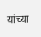यांच्या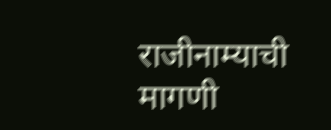राजीनाम्याची मागणी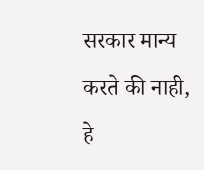सरकार मान्य करते की नाही, हे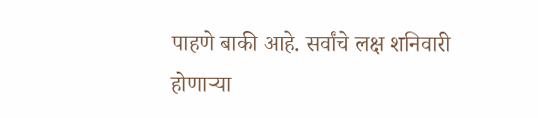पाहणे बाकी आहे. सर्वांचे लक्ष शनिवारी होणाऱ्या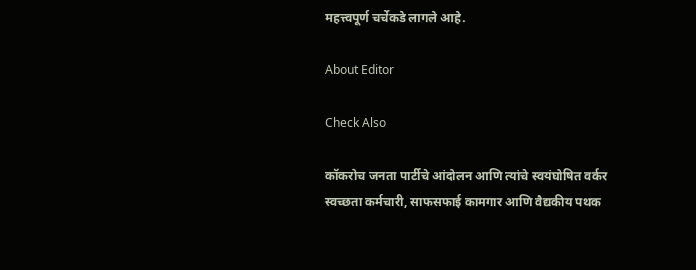महत्त्वपूर्ण चर्चेकडे लागले आहे.

About Editor

Check Also

कॉकरोच जनता पार्टीचे आंदोलन आणि त्यांचे स्वयंघोषित वर्कर स्वच्छता कर्मचारी, साफसफाई कामगार आणि वैद्यकीय पथक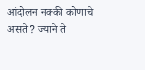आंदोलन नक्की कोणाचे असते? ज्याने ते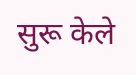सुरू केले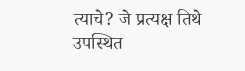त्याचे? जे प्रत्यक्ष तिथे उपस्थित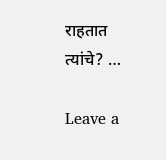राहतात त्यांचे? …

Leave a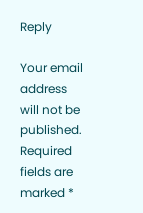Reply

Your email address will not be published. Required fields are marked *